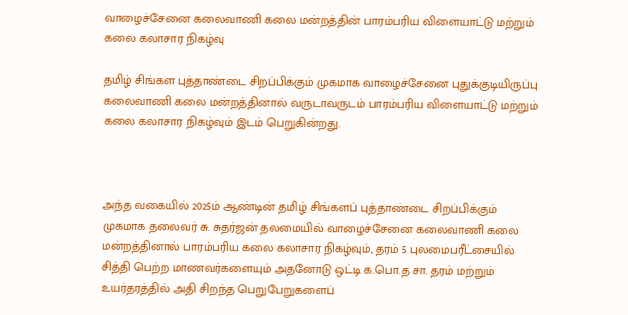வாழைச்சேனை கலைவாணி கலை மன்றத்தின் பாரம்பரிய விளையாட்டு மற்றும் கலை கலாசார நிகழ்வு

தமிழ் சிங்கள புத்தாண்டை சிறப்பிக்கும் முகமாக வாழைச்சேனை புதுக்குடியிருப்பு கலைவாணி கலை மன்றத்தினால் வருடாவருடம் பாரம்பரிய விளையாட்டு மற்றும் கலை கலாசார நிகழ்வும் இடம் பெறுகின்றது.



அந்த வகையில் 2025ம் ஆண்டின் தமிழ் சிங்களப் புத்தாண்டை சிறப்பிக்கும் முகமாக தலைவர் சு. சுதர்ஜன் தலமையில் வாழைச்சேனை கலைவாணி கலை மன்றத்தினால் பாரம்பரிய கலை கலாசார நிகழ்வும், தரம் 5 புலமைபரீட்சையில் சித்தி பெற்ற மாணவர்களையும் அதனோடு ஒட்டி க.பொ.த சா. தரம் மற்றும் உயர்தரத்தில் அதி சிறந்த பெறுபேறுகளைப்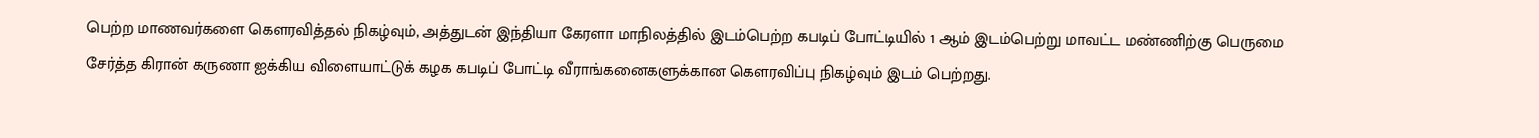பெற்ற மாணவர்களை கௌரவித்தல் நிகழ்வும், அத்துடன் இந்தியா கேரளா மாநிலத்தில் இடம்பெற்ற கபடிப் போட்டியில் 1 ஆம் இடம்பெற்று மாவட்ட மண்ணிற்கு பெருமை சேர்த்த கிரான் கருணா ஐக்கிய விளையாட்டுக் கழக கபடிப் போட்டி வீராங்கனைகளுக்கான கௌரவிப்பு நிகழ்வும் இடம் பெற்றது.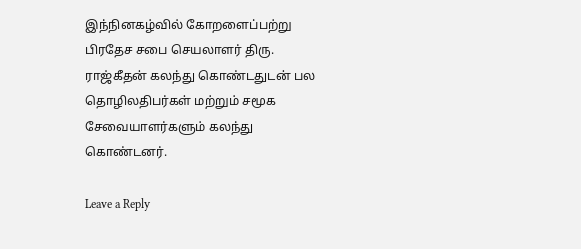இந்நினகழ்வில் கோறளைப்பற்று பிரதேச சபை செயலாளர் திரு. ராஜ்கீதன் கலந்து கொண்டதுடன் பல தொழிலதிபர்கள் மற்றும் சமூக சேவையாளர்களும் கலந்து கொண்டனர்.

Leave a Reply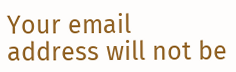Your email address will not be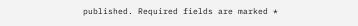published. Required fields are marked *